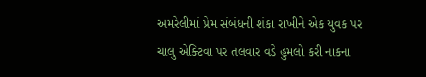અમરેલીમાં પ્રેમ સંબંધની શંકા રાખીને એક યુવક પર ચાલુ એક્ટિવા પર તલવાર વડે હુમલો કરી નાકના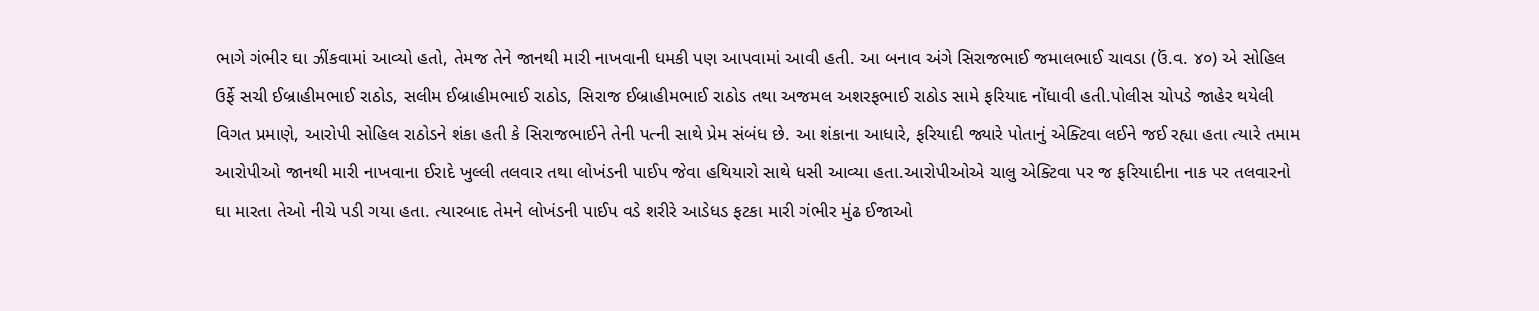ભાગે ગંભીર ઘા ઝીંકવામાં આવ્યો હતો, તેમજ તેને જાનથી મારી નાખવાની ધમકી પણ આપવામાં આવી હતી. આ બનાવ અંગે સિરાજભાઈ જમાલભાઈ ચાવડા (ઉં.વ. ૪૦) એ સોહિલ ઉર્ફે સચી ઈબ્રાહીમભાઈ રાઠોડ, સલીમ ઈબ્રાહીમભાઈ રાઠોડ, સિરાજ ઈબ્રાહીમભાઈ રાઠોડ તથા અજમલ અશરફભાઈ રાઠોડ સામે ફરિયાદ નોંધાવી હતી.પોલીસ ચોપડે જાહેર થયેલી વિગત પ્રમાણે, આરોપી સોહિલ રાઠોડને શંકા હતી કે સિરાજભાઈને તેની પત્ની સાથે પ્રેમ સંબંધ છે. આ શંકાના આધારે, ફરિયાદી જ્યારે પોતાનું એક્ટિવા લઈને જઈ રહ્યા હતા ત્યારે તમામ આરોપીઓ જાનથી મારી નાખવાના ઈરાદે ખુલ્લી તલવાર તથા લોખંડની પાઈપ જેવા હથિયારો સાથે ધસી આવ્યા હતા.આરોપીઓએ ચાલુ એક્ટિવા પર જ ફરિયાદીના નાક પર તલવારનો ઘા મારતા તેઓ નીચે પડી ગયા હતા. ત્યારબાદ તેમને લોખંડની પાઈપ વડે શરીરે આડેધડ ફટકા મારી ગંભીર મુંઢ ઈજાઓ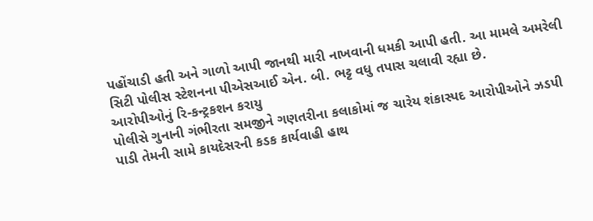પહોંચાડી હતી અને ગાળો આપી જાનથી મારી નાખવાની ધમકી આપી હતી. આ મામલે અમરેલી સિટી પોલીસ સ્ટેશનના પીએસઆઈ એન. બી. ભટ્ટ વધુ તપાસ ચલાવી રહ્યા છે.
આરોપીઓનું રિ-કન્ટ્રકશન કરાયુ
પોલીસે ગુનાની ગંભીરતા સમજીને ગણતરીના કલાકોમાં જ ચારેય શંકાસ્પદ આરોપીઓને ઝડપી પાડી તેમની સામે કાયદેસરની કડક કાર્યવાહી હાથ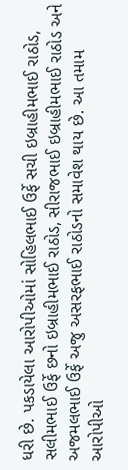ધરી છે. પકડાયેલા આરોપીઓમાં સોહિલભાઈ ઉર્ફે સચી ઇબ્રાહીમભાઈ રાઠોડ, સલીમભાઈ ઉર્ફે છનો ઇબ્રાહીમભાઈ રાઠોડ, સીરાજભાઈ ઇબ્રાહીમભાઈ રાઠોડ અને અજમલભાઈ ઉર્ફે અજુ અસરફભાઈ રાઠોડનો સમાવેશ થાય છે. આ તમામ આરોપીઓ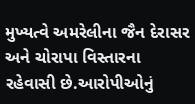મુખ્યત્વે અમરેલીના જૈન દેરાસર અને ચોરાપા વિસ્તારના રહેવાસી છે.આરોપીઓનું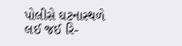પોલીસે ઘટનાસ્થળે લઈ જઈ રિ-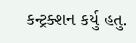કન્ટ્રક્શન કર્યુ હતુ.